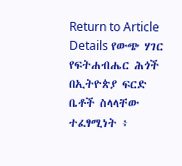Return to Article Details የውጭ ሃገር የፍትሐብሔር ሕጎች በኢትዮጵያ ፍርድ ቤቶች ስላላቸው ተፈፃሚነት ፥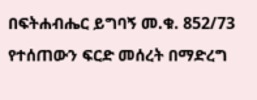በፍትሐብሔር ይግባኝ መ.ቁ. 852/73 የተሰጠውን ፍርድ መሰረት በማድረግ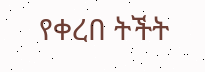የቀረበ ትችት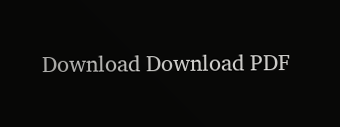Download Download PDF